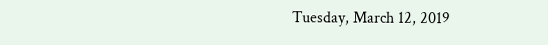Tuesday, March 12, 2019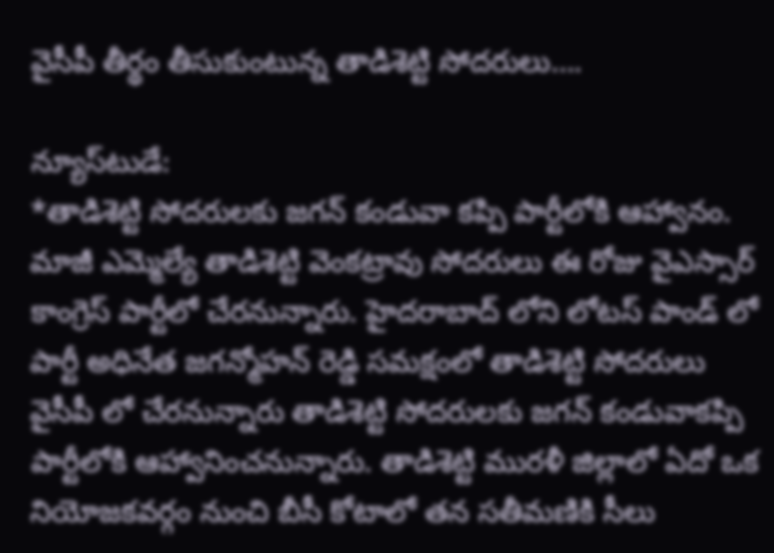వైసీపీ తీర్థం తీసుకుంటున్న తాడిశెట్టి సోదరులు….

న్యూస్‌టుడే:
*తాడిశెట్టి సోదరులకు జగన్ కండువా కప్పి పార్టీలోకి ఆహ్వానం.
మాజీ ఎమ్మెల్యే తాడిశెట్టి వెంకట్రావు సోదరులు ఈ రోజు వైఎస్సార్ కాంగ్రెస్ పార్టీలో చేరనున్నారు. హైదరాబాద్ లోని లోటస్ పాండ్ లో పార్టీ అధినేత జగన్మోహన్ రెడ్డి సమక్షంలో తాడిశెట్టి సోదరులు వైసీపీ లో చేరనున్నారు తాడిశెట్టి సోదరులకు జగన్ కండువాకప్పి పార్టీలోకి ఆహ్వానించనున్నారు. తాడిశెట్టి మురళీ జిల్లాలో ఏదో ఒక నియోజకవర్గం నుంచి బీసీ కోటాలో తన సతీమణికి సీలు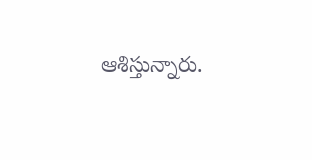ఆశిస్తున్నారు.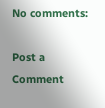No comments:

Post a Comment